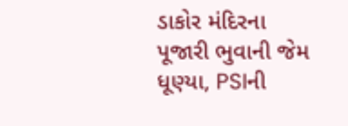ડાકોર મંદિરના પૂજારી ભુવાની જેમ ધૂણ્યા, PSIની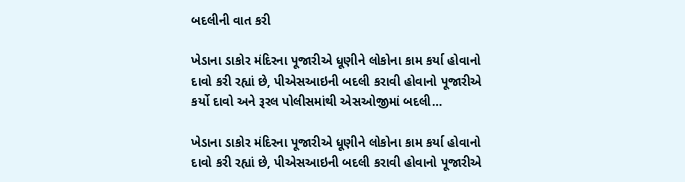બદલીની વાત કરી

ખેડાના ડાકોર મંદિરના પૂજારીએ ધૂણીને લોકોના કામ કર્યા હોવાનો દાવો કરી રહ્યાં છે, પીએસઆઇની બદલી કરાવી હોવાનો પૂજારીએ કર્યો દાવો અને રૂરલ પોલીસમાંથી એસઓજીમાં બદલી…

ખેડાના ડાકોર મંદિરના પૂજારીએ ધૂણીને લોકોના કામ કર્યા હોવાનો દાવો કરી રહ્યાં છે, પીએસઆઇની બદલી કરાવી હોવાનો પૂજારીએ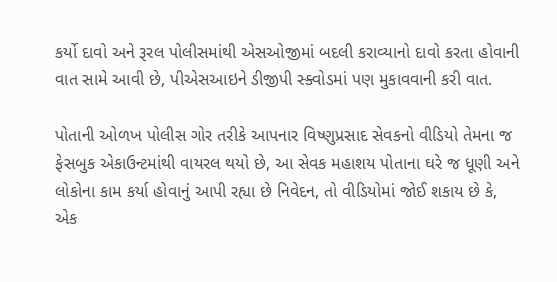કર્યો દાવો અને રૂરલ પોલીસમાંથી એસઓજીમાં બદલી કરાવ્યાનો દાવો કરતા હોવાની વાત સામે આવી છે, પીએસઆઇને ડીજીપી સ્ક્વોડમાં પણ મુકાવવાની કરી વાત.

પોતાની ઓળખ પોલીસ ગોર તરીકે આપનાર વિષ્ણુપ્રસાદ સેવકનો વીડિયો તેમના જ ફેસબુક એકાઉન્ટમાંથી વાયરલ થયો છે, આ સેવક મહાશય પોતાના ઘરે જ ધૂણી અને લોકોના કામ કર્યા હોવાનું આપી રહ્યા છે નિવેદન, તો વીડિયોમાં જોઈ શકાય છે કે, એક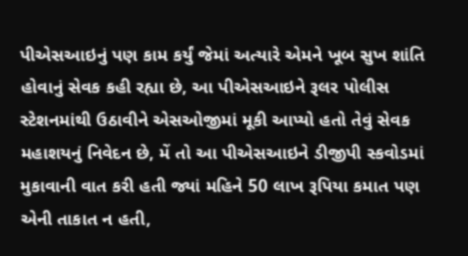પીએસઆઇનું પણ કામ કર્યું જેમાં અત્યારે એમને ખૂબ સુખ શાંતિ હોવાનું સેવક કહી રહ્યા છે, આ પીએસઆઇને રૂલર પોલીસ સ્ટેશનમાંથી ઉઠાવીને એસઓજીમાં મૂકી આપ્યો હતો તેવું સેવક મહાશયનું નિવેદન છે, મેં તો આ પીએસઆઇને ડીજીપી સ્કવોડમાં મુકાવાની વાત કરી હતી જ્યાં મહિને 50 લાખ રૂપિયા કમાત પણ એની તાકાત ન હતી,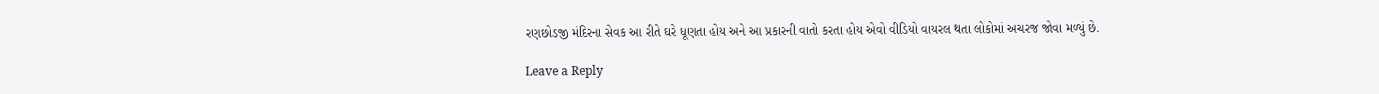રણછોડજી મંદિરના સેવક આ રીતે ઘરે ધૂણતા હોય અને આ પ્રકારની વાતો કરતા હોય એવો વીડિયો વાયરલ થતા લોકોમાં અચરજ જોવા મળ્યું છે.

Leave a Reply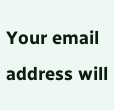Your email address will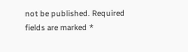not be published. Required fields are marked *